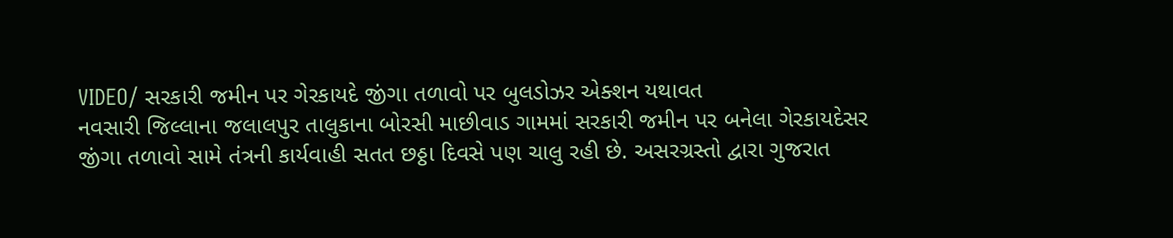VIDEO/ સરકારી જમીન પર ગેરકાયદે જીંગા તળાવો પર બુલડોઝર એક્શન યથાવત
નવસારી જિલ્લાના જલાલપુર તાલુકાના બોરસી માછીવાડ ગામમાં સરકારી જમીન પર બનેલા ગેરકાયદેસર જીંગા તળાવો સામે તંત્રની કાર્યવાહી સતત છઠ્ઠા દિવસે પણ ચાલુ રહી છે. અસરગ્રસ્તો દ્વારા ગુજરાત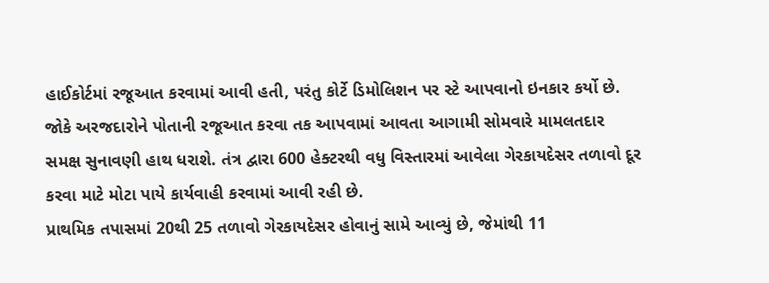હાઈકોર્ટમાં રજૂઆત કરવામાં આવી હતી, પરંતુ કોર્ટે ડિમોલિશન પર સ્ટે આપવાનો ઇનકાર કર્યો છે.
જોકે અરજદારોને પોતાની રજૂઆત કરવા તક આપવામાં આવતા આગામી સોમવારે મામલતદાર સમક્ષ સુનાવણી હાથ ધરાશે. તંત્ર દ્વારા 600 હેક્ટરથી વધુ વિસ્તારમાં આવેલા ગેરકાયદેસર તળાવો દૂર કરવા માટે મોટા પાયે કાર્યવાહી કરવામાં આવી રહી છે.
પ્રાથમિક તપાસમાં 20થી 25 તળાવો ગેરકાયદેસર હોવાનું સામે આવ્યું છે, જેમાંથી 11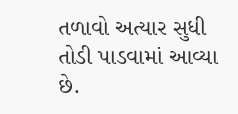તળાવો અત્યાર સુધી તોડી પાડવામાં આવ્યા છે.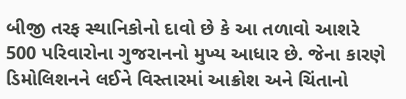બીજી તરફ સ્થાનિકોનો દાવો છે કે આ તળાવો આશરે 500 પરિવારોના ગુજરાનનો મુખ્ય આધાર છે. જેના કારણે ડિમોલિશનને લઈને વિસ્તારમાં આક્રોશ અને ચિંતાનો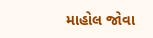માહોલ જોવા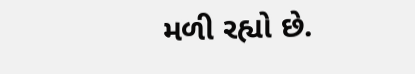મળી રહ્યો છે.